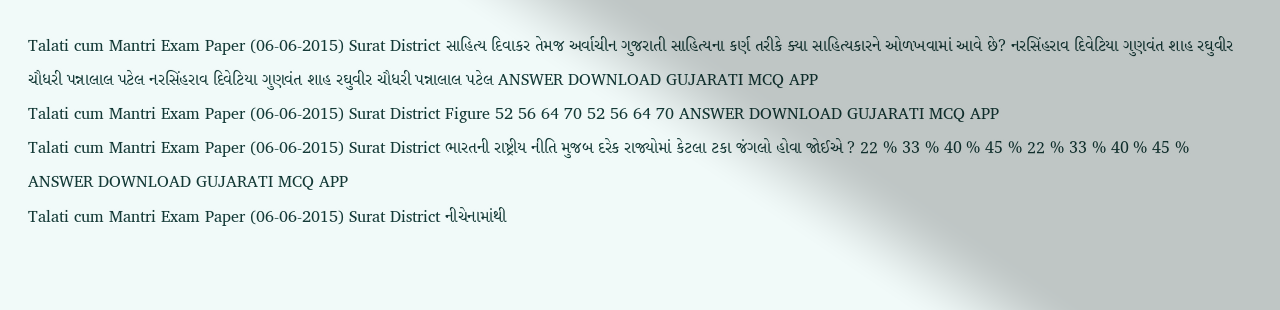Talati cum Mantri Exam Paper (06-06-2015) Surat District સાહિત્ય દિવાકર તેમજ અર્વાચીન ગુજરાતી સાહિત્યના કર્ણ તરીકે ક્યા સાહિત્યકારને ઓળખવામાં આવે છે? નરસિંહરાવ દિવેટિયા ગુણવંત શાહ રઘુવીર ચૌધરી પન્નાલાલ પટેલ નરસિંહરાવ દિવેટિયા ગુણવંત શાહ રઘુવીર ચૌધરી પન્નાલાલ પટેલ ANSWER DOWNLOAD GUJARATI MCQ APP
Talati cum Mantri Exam Paper (06-06-2015) Surat District Figure 52 56 64 70 52 56 64 70 ANSWER DOWNLOAD GUJARATI MCQ APP
Talati cum Mantri Exam Paper (06-06-2015) Surat District ભારતની રાષ્ટ્રીય નીતિ મુજબ દરેક રાજ્યોમાં કેટલા ટકા જંગલો હોવા જોઈએ ? 22 % 33 % 40 % 45 % 22 % 33 % 40 % 45 % ANSWER DOWNLOAD GUJARATI MCQ APP
Talati cum Mantri Exam Paper (06-06-2015) Surat District નીચેનામાંથી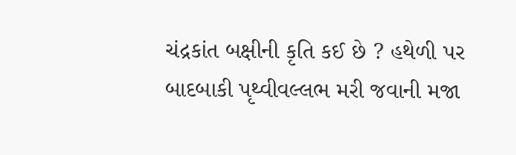ચંદ્રકાંત બક્ષીની કૃતિ કઈ છે ? હથેળી પર બાદબાકી પૃથ્વીવલ્લભ મરી જવાની મજા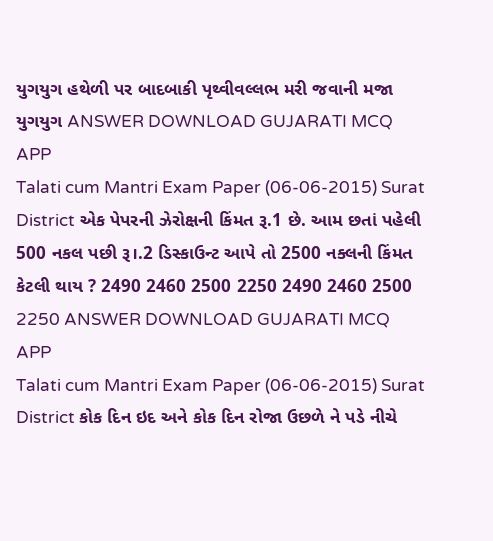યુગયુગ હથેળી પર બાદબાકી પૃથ્વીવલ્લભ મરી જવાની મજા યુગયુગ ANSWER DOWNLOAD GUJARATI MCQ APP
Talati cum Mantri Exam Paper (06-06-2015) Surat District એક પેપરની ઝેરોક્ષની કિંમત રૂ.1 છે. આમ છતાં પહેલી 500 નકલ પછી રૂ।.2 ડિસ્કાઉન્ટ આપે તો 2500 નક્લની કિંમત કેટલી થાય ? 2490 2460 2500 2250 2490 2460 2500 2250 ANSWER DOWNLOAD GUJARATI MCQ APP
Talati cum Mantri Exam Paper (06-06-2015) Surat District કોક દિન ઇદ અને કોક દિન રોજા ઉછળે ને પડે નીચે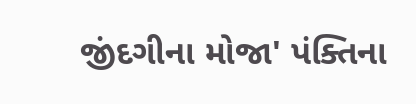જીંદગીના મોજા' પંક્તિના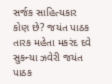સર્જક સાહિત્યકાર કોણ છે? જયંત પાઠક તારક મહેતા મકરંદ દવે સુકન્યા ઝવેરી જયંત પાઠક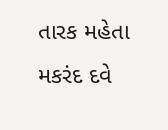તારક મહેતા મકરંદ દવે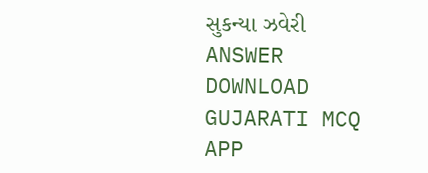સુકન્યા ઝવેરી ANSWER DOWNLOAD GUJARATI MCQ APP